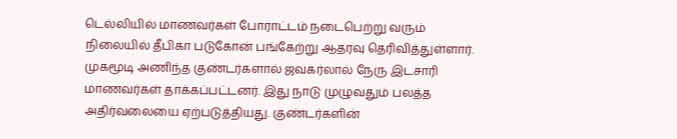டெல்லியில் மாணவர்கள் போராட்டம் நடைபெற்று வரும் நிலையில் தீபிகா படுகோன் பங்கேற்று ஆதரவு தெரிவித்துள்ளார்.
முகமூடி அணிந்த குண்டர்களால் ஜவகர்லால் நேரு இடசாரி மாணவர்கள் தாக்கப்பட்டனர். இது நாடு முழுவதும் பலத்த அதிர்வலையை ஏற்படுத்தியது. குண்டர்களின்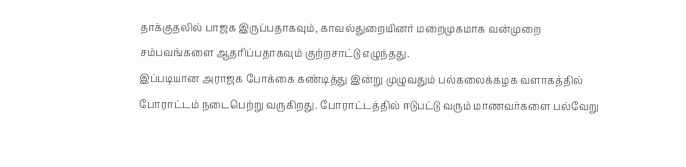தாக்குதலில் பாஜக இருப்பதாகவும், காவல்துறையினர் மறைமுகமாக வன்முறை சம்பவங்களை ஆதரிப்பதாகவும் குற்றசாட்டு எழுந்தது.
இப்படியான அராஜக போக்கை கண்டித்து இன்று முழுவதும் பல்கலைக்கழக வளாகத்தில் போராட்டம் நடைபெற்று வருகிறது. போராட்டத்தில் ஈடுபட்டு வரும் மாணவர்களை பல்வேறு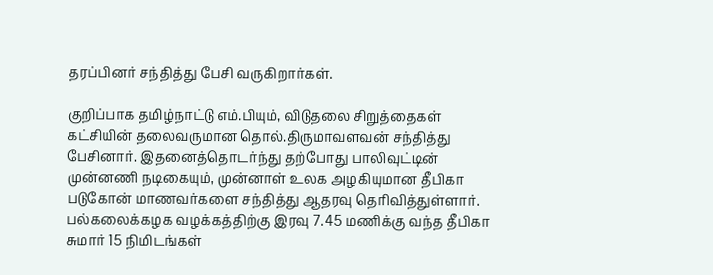தரப்பினர் சந்தித்து பேசி வருகிறார்கள்.

குறிப்பாக தமிழ்நாட்டு எம்.பியும், விடுதலை சிறுத்தைகள் கட்சியின் தலைவருமான தொல்.திருமாவளவன் சந்தித்து பேசினார். இதனைத்தொடர்ந்து தற்போது பாலிவுட்டின் முன்னணி நடிகையும், முன்னாள் உலக அழகியுமான தீபிகா படுகோன் மாணவர்களை சந்தித்து ஆதரவு தெரிவித்துள்ளார். பல்கலைக்கழக வழக்கத்திற்கு இரவு 7.45 மணிக்கு வந்த தீபிகா சுமார் 15 நிமிடங்கள்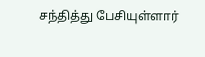சந்தித்து பேசியுள்ளார்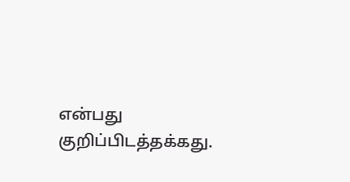என்பது குறிப்பிடத்தக்கது.